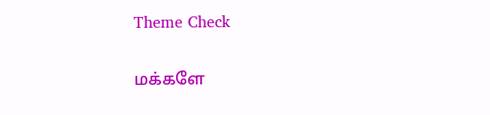Theme Check

மக்களே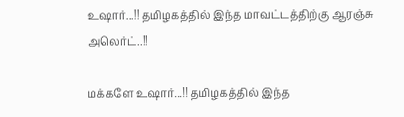உஷார்...!! தமிழகத்தில் இந்த மாவட்டத்திற்கு ஆரஞ்சு அலெர்ட்..!!

மக்களே உஷார்...!! தமிழகத்தில் இந்த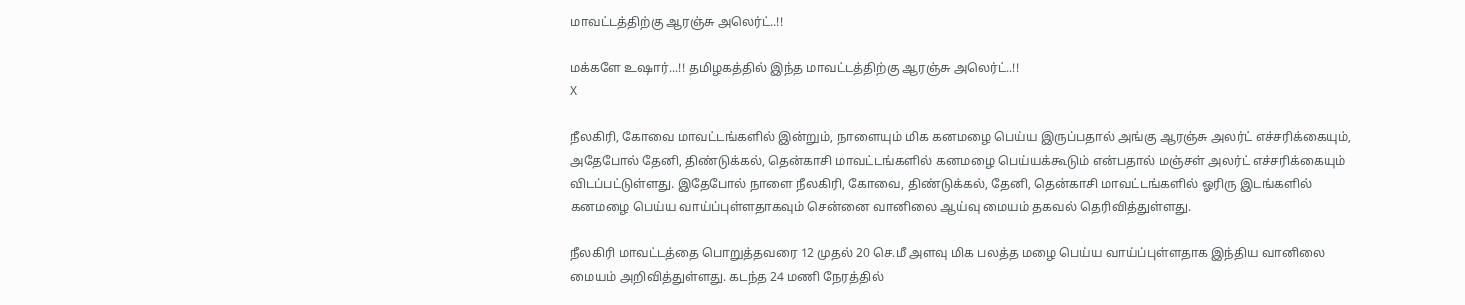மாவட்டத்திற்கு ஆரஞ்சு அலெர்ட்..!!

மக்களே உஷார்...!! தமிழகத்தில் இந்த மாவட்டத்திற்கு ஆரஞ்சு அலெர்ட்..!!
X

நீலகிரி, கோவை மாவட்டங்களில் இன்றும், நாளையும் மிக கனமழை பெய்ய இருப்பதால் அங்கு ஆரஞ்சு அலர்ட் எச்சரிக்கையும், அதேபோல் தேனி, திண்டுக்கல், தென்காசி மாவட்டங்களில் கனமழை பெய்யக்கூடும் என்பதால் மஞ்சள் அலர்ட் எச்சரிக்கையும் விடப்பட்டுள்ளது. இதேபோல் நாளை நீலகிரி, கோவை, திண்டுக்கல், தேனி, தென்காசி மாவட்டங்களில் ஓரிரு இடங்களில் கனமழை பெய்ய வாய்ப்புள்ளதாகவும் சென்னை வானிலை ஆய்வு மையம் தகவல் தெரிவித்துள்ளது.

நீலகிரி மாவட்டத்தை பொறுத்தவரை 12 முதல் 20 செ.மீ அளவு மிக பலத்த மழை பெய்ய வாய்ப்புள்ளதாக இந்திய வானிலை மையம் அறிவித்துள்ளது. கடந்த 24 மணி நேரத்தில்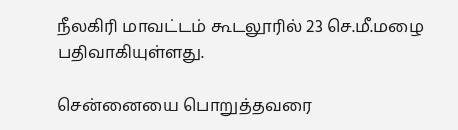நீலகிரி மாவட்டம் கூடலூரில் 23 செ.மீ.மழை பதிவாகியுள்ளது.

சென்னையை பொறுத்தவரை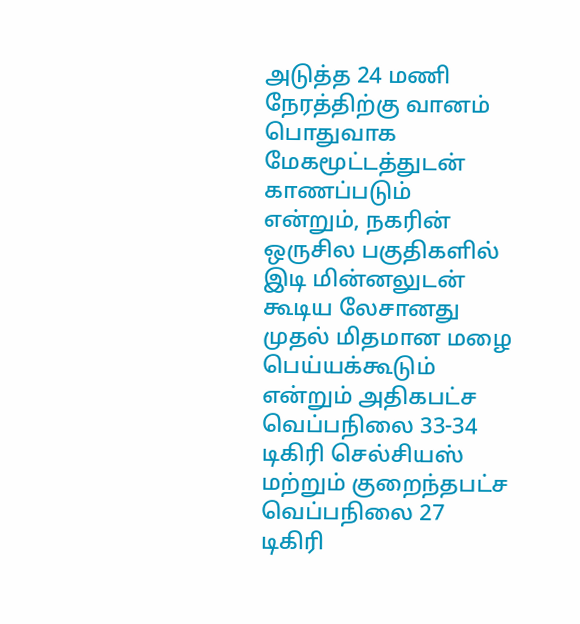அடுத்த 24 மணி நேரத்திற்கு வானம் பொதுவாக மேகமூட்டத்துடன் காணப்படும் என்றும், நகரின் ஒருசில பகுதிகளில் இடி மின்னலுடன் கூடிய லேசானது முதல் மிதமான மழை பெய்யக்கூடும் என்றும் அதிகபட்ச வெப்பநிலை 33-34 டிகிரி செல்சியஸ் மற்றும் குறைந்தபட்ச வெப்பநிலை 27 டிகிரி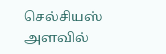செல்சியஸ் அளவில்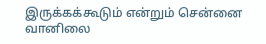இருக்கக்கூடும் என்றும் சென்னை வானிலை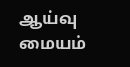ஆய்வு மையம்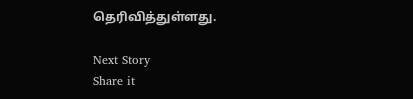தெரிவித்துள்ளது.

Next Story
Share it